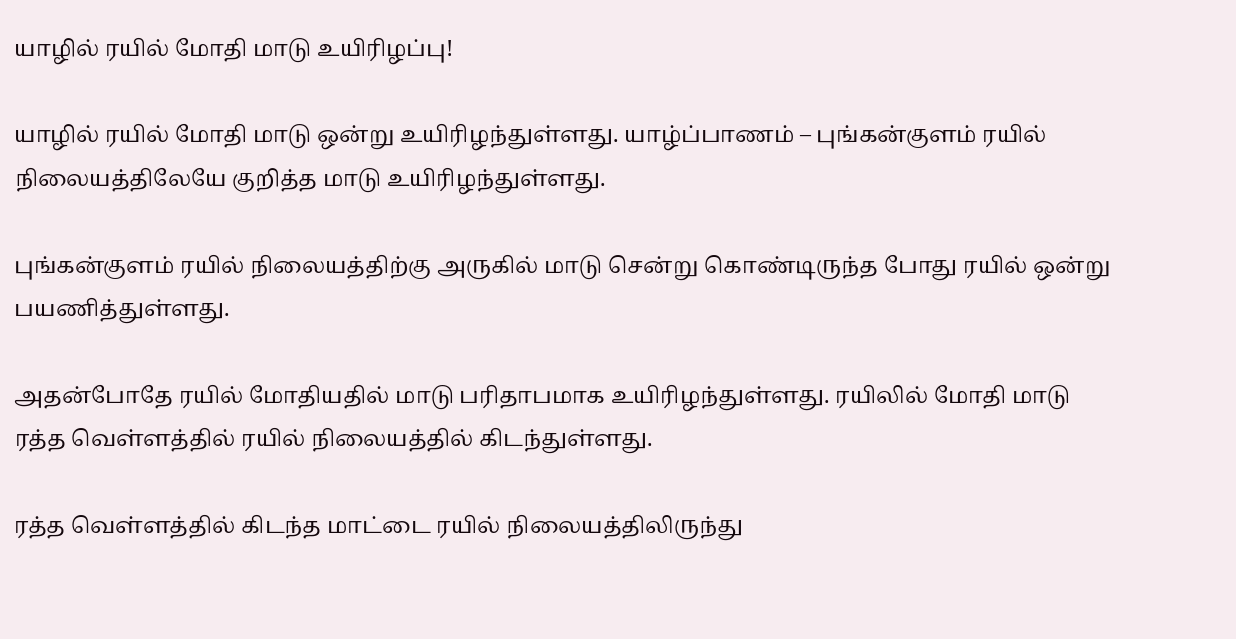யாழில் ரயில் மோதி மாடு உயிரிழப்பு!

யாழில் ரயில் மோதி மாடு ஒன்று உயிரிழந்துள்ளது. யாழ்ப்பாணம் – புங்கன்குளம் ரயில் நிலையத்திலேயே குறித்த மாடு உயிரிழந்துள்ளது.

புங்கன்குளம் ரயில் நிலையத்திற்கு அருகில் மாடு சென்று கொண்டிருந்த போது ரயில் ஒன்று பயணித்துள்ளது.

அதன்போதே ரயில் மோதியதில் மாடு பரிதாபமாக உயிரிழந்துள்ளது. ரயிலில் மோதி மாடு ரத்த வெள்ளத்தில் ரயில் நிலையத்தில் கிடந்துள்ளது.

ரத்த வெள்ளத்தில் கிடந்த மாட்டை ரயில் நிலையத்திலிருந்து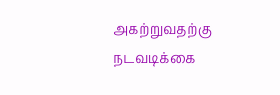அகற்றுவதற்கு நடவடிக்கை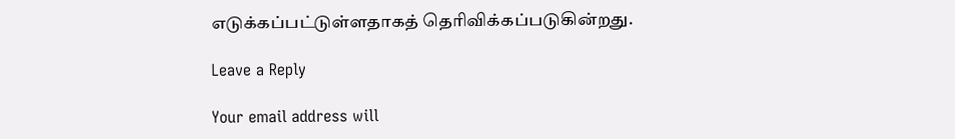எடுக்கப்பட்டுள்ளதாகத் தெரிவிக்கப்படுகின்றது.

Leave a Reply

Your email address will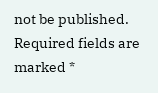not be published. Required fields are marked *